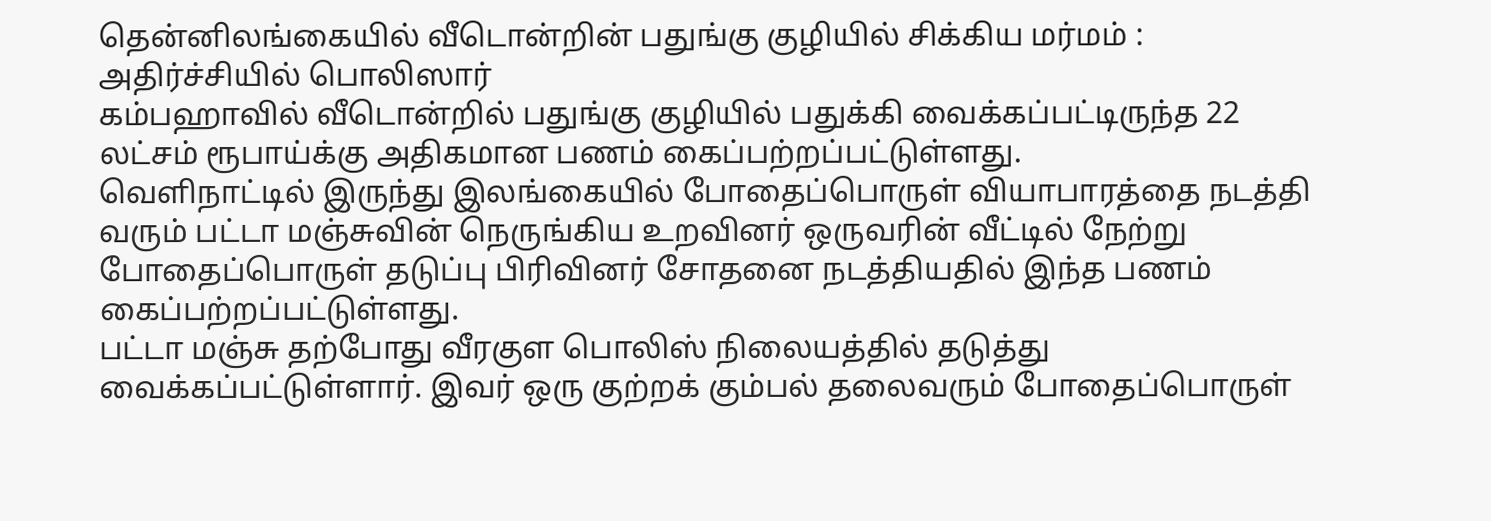தென்னிலங்கையில் வீடொன்றின் பதுங்கு குழியில் சிக்கிய மர்மம் : அதிர்ச்சியில் பொலிஸார்
கம்பஹாவில் வீடொன்றில் பதுங்கு குழியில் பதுக்கி வைக்கப்பட்டிருந்த 22 லட்சம் ரூபாய்க்கு அதிகமான பணம் கைப்பற்றப்பட்டுள்ளது.
வெளிநாட்டில் இருந்து இலங்கையில் போதைப்பொருள் வியாபாரத்தை நடத்தி வரும் பட்டா மஞ்சுவின் நெருங்கிய உறவினர் ஒருவரின் வீட்டில் நேற்று போதைப்பொருள் தடுப்பு பிரிவினர் சோதனை நடத்தியதில் இந்த பணம் கைப்பற்றப்பட்டுள்ளது.
பட்டா மஞ்சு தற்போது வீரகுள பொலிஸ் நிலையத்தில் தடுத்து வைக்கப்பட்டுள்ளார். இவர் ஒரு குற்றக் கும்பல் தலைவரும் போதைப்பொருள்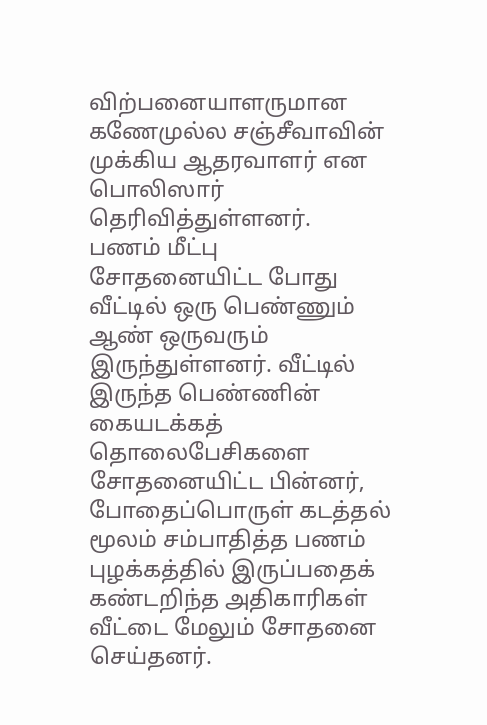விற்பனையாளருமான கணேமுல்ல சஞ்சீவாவின் முக்கிய ஆதரவாளர் என பொலிஸார் தெரிவித்துள்ளனர்.
பணம் மீட்பு
சோதனையிட்ட போது வீட்டில் ஒரு பெண்ணும் ஆண் ஒருவரும் இருந்துள்ளனர். வீட்டில் இருந்த பெண்ணின் கையடக்கத் தொலைபேசிகளை சோதனையிட்ட பின்னர், போதைப்பொருள் கடத்தல் மூலம் சம்பாதித்த பணம் புழக்கத்தில் இருப்பதைக் கண்டறிந்த அதிகாரிகள் வீட்டை மேலும் சோதனை செய்தனர்.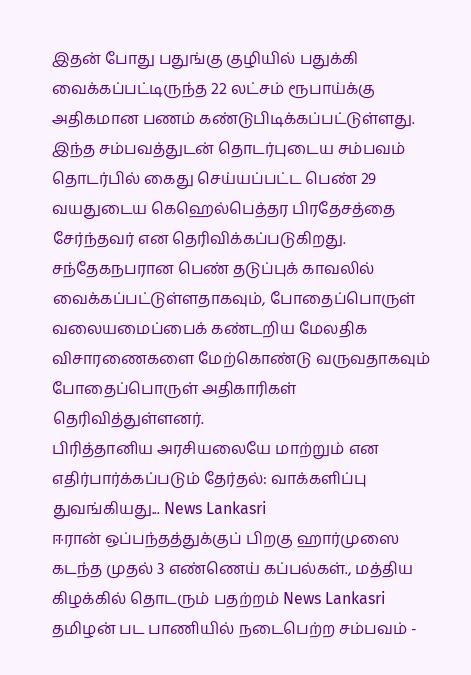இதன் போது பதுங்கு குழியில் பதுக்கி வைக்கப்பட்டிருந்த 22 லட்சம் ரூபாய்க்கு அதிகமான பணம் கண்டுபிடிக்கப்பட்டுள்ளது.
இந்த சம்பவத்துடன் தொடர்புடைய சம்பவம் தொடர்பில் கைது செய்யப்பட்ட பெண் 29 வயதுடைய கெஹெல்பெத்தர பிரதேசத்தை சேர்ந்தவர் என தெரிவிக்கப்படுகிறது.
சந்தேகநபரான பெண் தடுப்புக் காவலில் வைக்கப்பட்டுள்ளதாகவும், போதைப்பொருள் வலையமைப்பைக் கண்டறிய மேலதிக விசாரணைகளை மேற்கொண்டு வருவதாகவும் போதைப்பொருள் அதிகாரிகள் தெரிவித்துள்ளனர்.
பிரித்தானிய அரசியலையே மாற்றும் என எதிர்பார்க்கப்படும் தேர்தல்: வாக்களிப்பு துவங்கியது... News Lankasri
ஈரான் ஒப்பந்தத்துக்குப் பிறகு ஹார்முஸை கடந்த முதல் 3 எண்ணெய் கப்பல்கள்., மத்திய கிழக்கில் தொடரும் பதற்றம் News Lankasri
தமிழன் பட பாணியில் நடைபெற்ற சம்பவம் -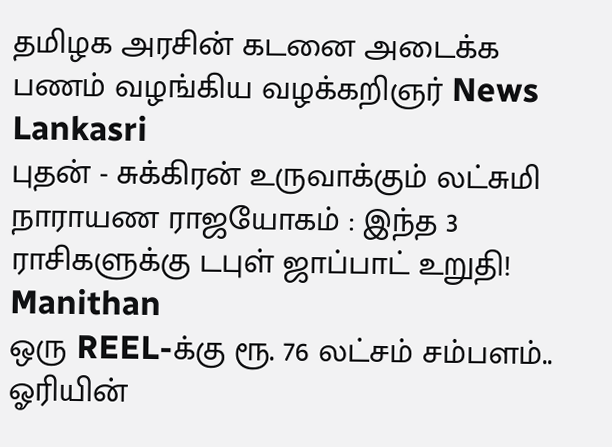தமிழக அரசின் கடனை அடைக்க பணம் வழங்கிய வழக்கறிஞர் News Lankasri
புதன் - சுக்கிரன் உருவாக்கும் லட்சுமி நாராயண ராஜயோகம் : இந்த 3 ராசிகளுக்கு டபுள் ஜாப்பாட் உறுதி! Manithan
ஒரு REEL-க்கு ரூ. 76 லட்சம் சம்பளம்.. ஓரியின்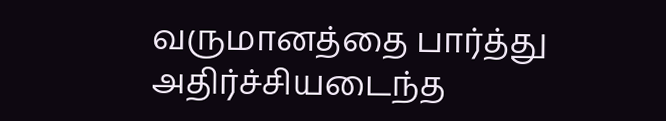வருமானத்தை பார்த்து அதிர்ச்சியடைந்த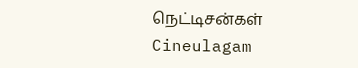நெட்டிசன்கள் Cineulagam